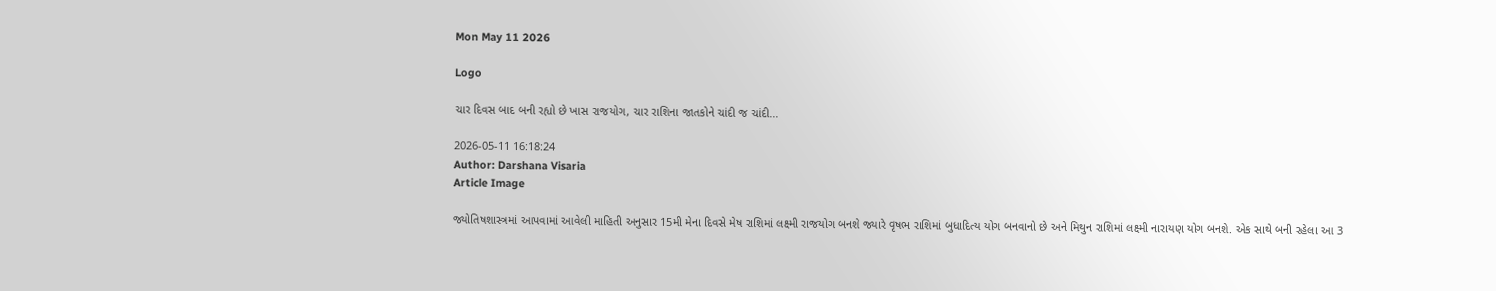Mon May 11 2026

Logo

ચાર દિવસ બાદ બની રહ્યો છે ખાસ રાજયોગ, ચાર રાશિના જાતકોને ચાંદી જ ચાંદી...

2026-05-11 16:18:24
Author: Darshana Visaria
Article Image

જ્યોતિષશાસ્ત્રમાં આપવામાં આવેલી માહિતી અનુસાર 15મી મેના દિવસે મેષ રાશિમાં લક્ષ્મી રાજયોગ બનશે જ્યારે વૃષભ રાશિમાં બુધાદિત્ય યોગ બનવાનો છે અને મિથુન રાશિમાં લક્ષ્મી નારાયણ યોગ બનશે. એક સાથે બની રહેલા આ 3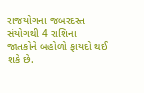રાજયોગના જબરદસ્ત સંયોગથી 4 રાશિના જાતકોને બહોળો ફાયદો થઈ શકે છે.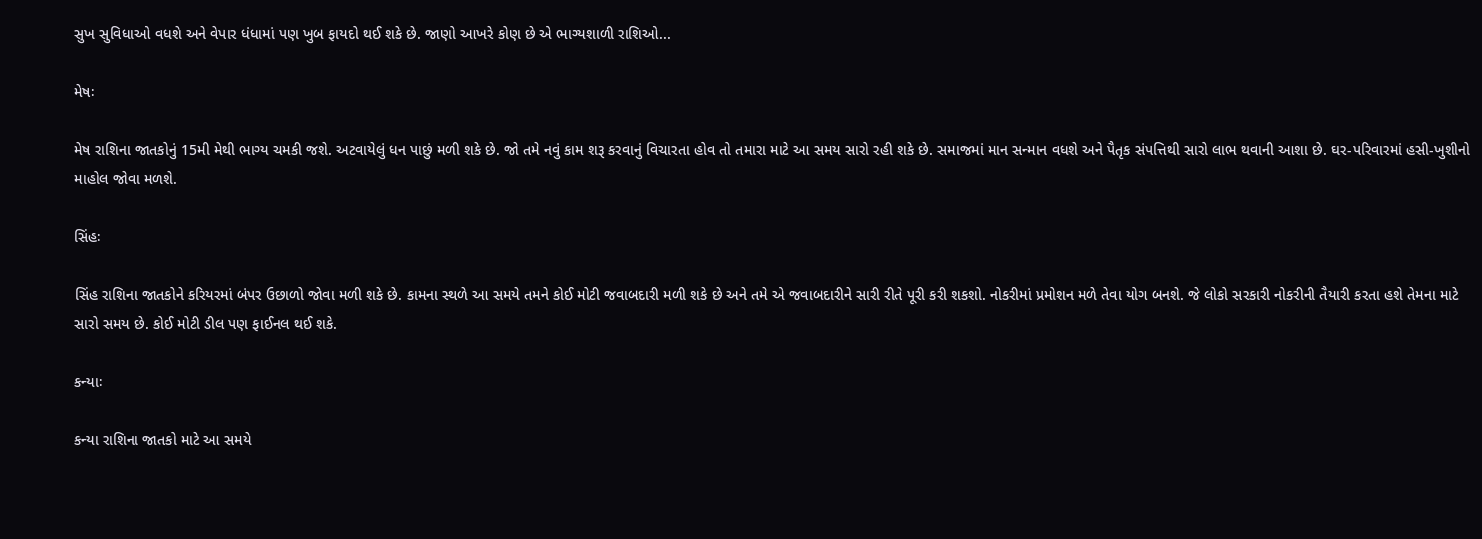સુખ સુવિધાઓ વધશે અને વેપાર ધંધામાં પણ ખુબ ફાયદો થઈ શકે છે. જાણો આખરે કોણ છે એ ભાગ્યશાળી રાશિઓ...

મેષઃ

મેષ રાશિના જાતકોનું 15મી મેથી ભાગ્ય ચમકી જશે. અટવાયેલું ધન પાછું મળી શકે છે. જો તમે નવું કામ શરૂ કરવાનું વિચારતા હોવ તો તમારા માટે આ સમય સારો રહી શકે છે. સમાજમાં માન સન્માન વધશે અને પૈતૃક સંપત્તિથી સારો લાભ થવાની આશા છે. ઘર-પરિવારમાં હસી-ખુશીનો માહોલ જોવા મળશે.

સિંહઃ

સિંહ રાશિના જાતકોને કરિયરમાં બંપર ઉછાળો જોવા મળી શકે છે. કામના સ્થળે આ સમયે તમને કોઈ મોટી જવાબદારી મળી શકે છે અને તમે એ જવાબદારીને સારી રીતે પૂરી કરી શકશો. નોકરીમાં પ્રમોશન મળે તેવા યોગ બનશે. જે લોકો સરકારી નોકરીની તૈયારી કરતા હશે તેમના માટે સારો સમય છે. કોઈ મોટી ડીલ પણ ફાઈનલ થઈ શકે.

કન્યાઃ

કન્યા રાશિના જાતકો માટે આ સમયે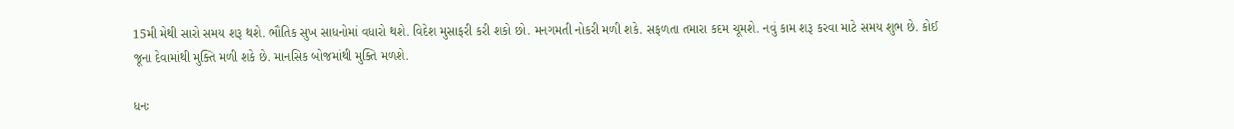15મી મેથી સારો સમય શરૂ થશે. ભૌતિક સુખ સાધનોમાં વધારો થશે. વિદેશ મુસાફરી કરી શકો છો. મનગમતી નોકરી મળી શકે. સફળતા તમારા કદમ ચૂમશે. નવું કામ શરૂ કરવા માટે સમય શુભ છે. કોઈ જૂના દેવામાંથી મુક્તિ મળી શકે છે. માનસિક બોજમાંથી મુક્તિ મળશે.

ધનઃ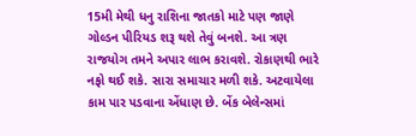15મી મેથી ધનુ રાશિના જાતકો માટે પણ જાણે ગોલ્ડન પીરિયડ શરૂ થશે તેવું બનશે. આ ત્રણ રાજયોગ તમને અપાર લાભ કરાવશે. રોકાણથી ભારે નફો થઈ શકે. સારા સમાચાર મળી શકે. અટવાયેલા કામ પાર પડવાના એંધાણ છે. બેંક બેલેન્સમાં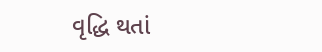વૃદ્ધિ થતાં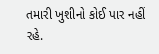તમારી ખુશીનો કોઈ પાર નહીં રહે.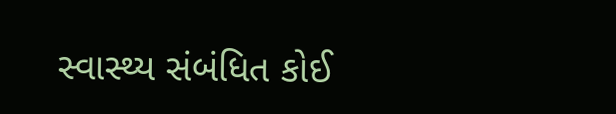સ્વાસ્થ્ય સંબંધિત કોઈ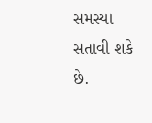સમસ્યા સતાવી શકે છે.